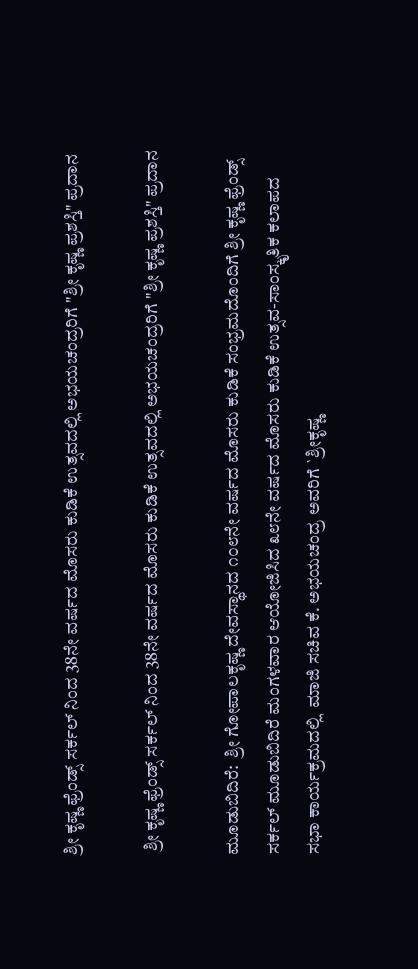ಶ್ರೀ ಕೃಷ್ಣ ಫ್ರೆಂಡ್ಸ್ ಸರ್ಕಲ್ ನಿಂದ 38ನೇ ವರ್ಷದ ಮೊಸರು ಕುಡಿಕೆ ಉತ್ಸವದಲ್ಲಿ ಅಭಯಚಂದ್ರರಿಗೆ "ಶ್ರೀ ಕೃಷ್ಣ ಪ್ರಶಸ್ತಿ" ಪ್ರದಾನ

 ಶ್ರೀ ಕೃಷ್ಣ ಫ್ರೆಂಡ್ಸ್ ಸರ್ಕಲ್ ನಿಂದ 38ನೇ ವರ್ಷದ ಮೊಸರು ಕುಡಿಕೆ ಉತ್ಸವದಲ್ಲಿ ಅಭಯಚಂದ್ರರಿಗೆ "ಶ್ರೀ ಕೃಷ್ಣ ಪ್ರಶಸ್ತಿ" ಪ್ರದಾನ

ಮೂಡುಬಿದಿರೆ:  ಶ್ರೀ ಗೋಪಾಲಕೃಷ್ಣ ದೇವಸ್ಥಾನದ ೧೦೮ನೇ ವರ್ಷದ ಮೊಸರು ಕುಡಿಕೆ ಸಂಭ್ರಮದೊಂದಿಗೆ ಶ್ರೀ ಕೃಷ್ಣ ಫ್ರೆಂಡ್ಸ್ ಸರ್ಕಲ್ ಮೂಡುಬಿದಿರೆ ಮಂಗಳವಾರ ಆಯೋಜಿಸಿದ ೩೮ನೇ ವರ್ಷದ ಮೊಸರು ಕುಡಿಕೆ ಉತ್ಸವ-ಸಾಂಸ್ಕೃತಿಕ ಕಲಾಪದ ಸಭಾ ಕಾರ್ಯಕ್ರಮದಲ್ಲಿ  ಮಾಜಿ ಸಚಿವ ಕೆ. ಅಭಯಚಂದ್ರ ಅವರಿಗೆ `ಶ್ರೀಕೃಷ್ಣ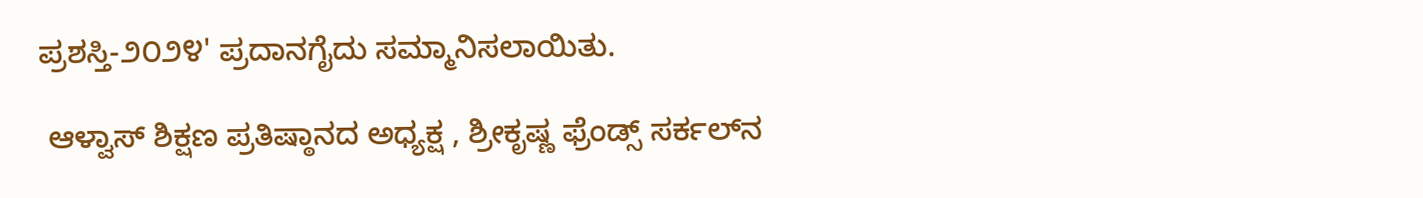ಪ್ರಶಸ್ತಿ-೨೦೨೪' ಪ್ರದಾನಗೈದು ಸಮ್ಮಾನಿಸಲಾಯಿತು.

 ಆಳ್ವಾಸ್ ಶಿಕ್ಷಣ ಪ್ರತಿಷ್ಠಾನದ ಅಧ್ಯಕ್ಷ , ಶ್ರೀಕೃಷ್ಣ ಫ್ರೆಂಡ್ಸ್ ಸರ್ಕಲ್‌ನ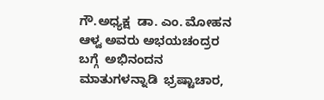ಗೌ.ಅಧ್ಯಕ್ಷ  ಡಾ. ಎಂ. ಮೋಹನ ಆಳ್ವ ಅವರು ಅಭಯಚಂದ್ರರ ಬಗ್ಗೆ  ಅಭಿನಂದನ ಮಾತುಗಳನ್ನಾಡಿ  ಭ್ರಷ್ಟಾಚಾರ,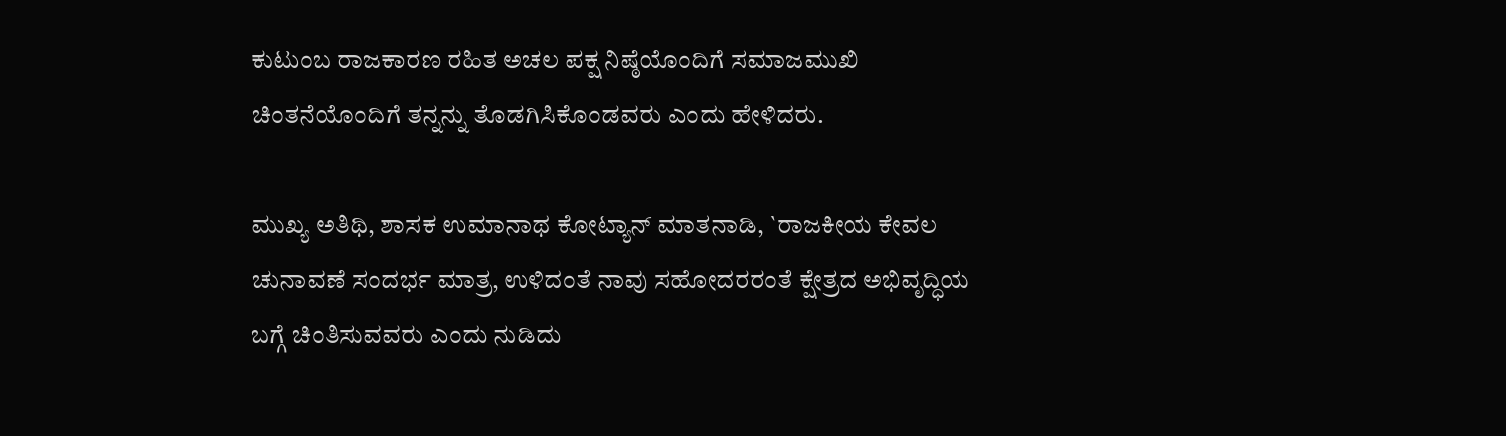ಕುಟುಂಬ ರಾಜಕಾರಣ ರಹಿತ ಅಚಲ ಪಕ್ಷ ನಿಷ್ಠೆಯೊಂದಿಗೆ ಸಮಾಜಮುಖಿ ಚಿಂತನೆಯೊಂದಿಗೆ ತನ್ನನ್ನು ತೊಡಗಿಸಿಕೊಂಡವರು ಎಂದು ಹೇಳಿದರು.

ಮುಖ್ಯ ಅತಿಥಿ, ಶಾಸಕ ಉಮಾನಾಥ ಕೋಟ್ಯಾನ್ ಮಾತನಾಡಿ, `ರಾಜಕೀಯ ಕೇವಲ ಚುನಾವಣೆ ಸಂದರ್ಭ ಮಾತ್ರ, ಉಳಿದಂತೆ ನಾವು ಸಹೋದರರಂತೆ ಕ್ಷೇತ್ರದ ಅಭಿವೃದ್ಧಿಯ ಬಗ್ಗೆ ಚಿಂತಿಸುವವರು ಎಂದು ನುಡಿದು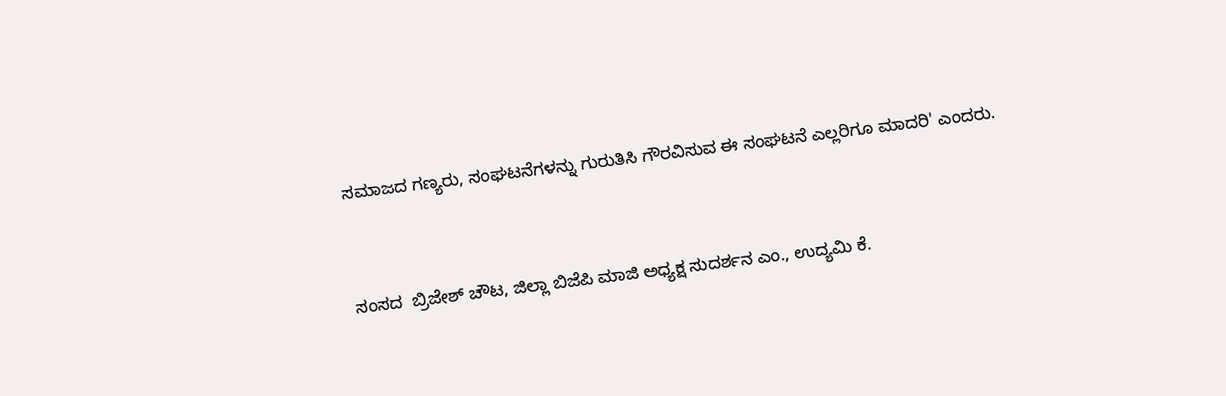ಸಮಾಜದ ಗಣ್ಯರು, ಸಂಘಟನೆಗಳನ್ನು ಗುರುತಿಸಿ ಗೌರವಿಸುವ ಈ ಸಂಘಟನೆ ಎಲ್ಲರಿಗೂ ಮಾದರಿ' ಎಂದರು.


ಸಂಸದ  ಬ್ರಿಜೇಶ್ ಚೌಟ, ಜಿಲ್ಲಾ ಬಿಜೆಪಿ ಮಾಜಿ ಅಧ್ಯಕ್ಷ ಸುದರ್ಶನ ಎಂ., ಉದ್ಯಮಿ ಕೆ.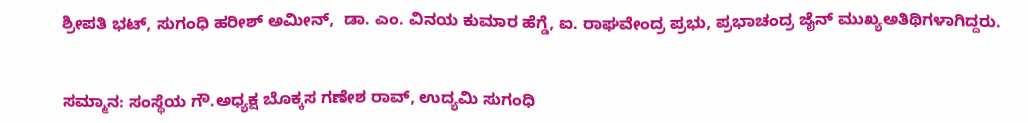ಶ್ರೀಪತಿ ಭಟ್, ಸುಗಂಧಿ ಹರೀಶ್ ಅಮೀನ್,  ಡಾ. ಎಂ. ವಿನಯ ಕುಮಾರ ಹೆಗ್ಡೆ, ಐ. ರಾಘವೇಂದ್ರ ಪ್ರಭು, ಪ್ರಭಾಚಂದ್ರ ಜೈನ್ ಮುಖ್ಯಅತಿಥಿಗಳಾಗಿದ್ದರು.


ಸಮ್ಮಾನ: ಸಂಸ್ಥೆಯ ಗೌ.ಅಧ್ಯಕ್ಷ ಬೊಕ್ಕಸ ಗಣೇಶ ರಾವ್, ಉದ್ಯಮಿ ಸುಗಂಧಿ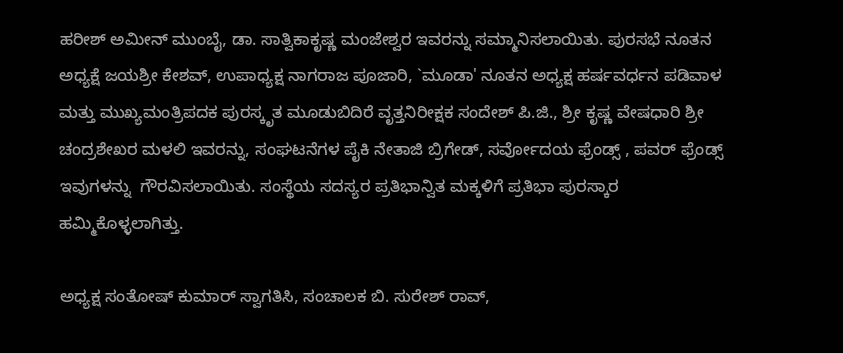ಹರೀಶ್ ಅಮೀನ್ ಮುಂಬೈ, ಡಾ. ಸಾತ್ವಿಕಾಕೃಷ್ಣ ಮಂಜೇಶ್ವರ ಇವರನ್ನು ಸಮ್ಮಾನಿಸಲಾಯಿತು. ಪುರಸಭೆ ನೂತನ ಅಧ್ಯಕ್ಷೆ ಜಯಶ್ರೀ ಕೇಶವ್, ಉಪಾಧ್ಯಕ್ಷ ನಾಗರಾಜ ಪೂಜಾರಿ, `ಮೂಡಾ' ನೂತನ ಅಧ್ಯಕ್ಷ ಹರ್ಷವರ್ಧನ ಪಡಿವಾಳ ಮತ್ತು ಮುಖ್ಯಮಂತ್ರಿಪದಕ ಪುರಸ್ಕೃತ ಮೂಡುಬಿದಿರೆ ವೃತ್ತನಿರೀಕ್ಷಕ ಸಂದೇಶ್ ಪಿ.ಜಿ., ಶ್ರೀ ಕೃಷ್ಣ ವೇಷಧಾರಿ ಶ್ರೀ ಚಂದ್ರಶೇಖರ ಮಳಲಿ ಇವರನ್ನು, ಸಂಘಟನೆಗಳ ಪೈಕಿ ನೇತಾಜಿ ಬ್ರಿಗೇಡ್, ಸರ್ವೋದಯ ಫ್ರೆಂಡ್ಸ್ , ಪವರ್ ಫ್ರೆಂಡ್ಸ್ ಇವುಗಳನ್ನು  ಗೌರವಿಸಲಾಯಿತು. ಸಂಸ್ಥೆಯ ಸದಸ್ಯರ ಪ್ರತಿಭಾನ್ವಿತ ಮಕ್ಕಳಿಗೆ ಪ್ರತಿಭಾ ಪುರಸ್ಕಾರ ಹಮ್ಮಿಕೊಳ್ಳಲಾಗಿತ್ತು.

ಅಧ್ಯಕ್ಷ ಸಂತೋಷ್ ಕುಮಾರ್ ಸ್ವಾಗತಿಸಿ, ಸಂಚಾಲಕ ಬಿ. ಸುರೇಶ್ ರಾವ್,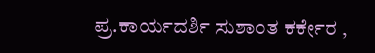ಪ್ರ.ಕಾರ್ಯದರ್ಶಿ ಸುಶಾಂತ ಕರ್ಕೇರ ,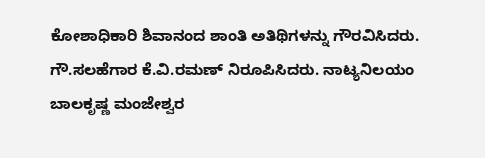ಕೋಶಾಧಿಕಾರಿ ಶಿವಾನಂದ ಶಾಂತಿ ಅತಿಥಿಗಳನ್ನು ಗೌರವಿಸಿದರು. ಗೌ.ಸಲಹೆಗಾರ ಕೆ.ವಿ.ರಮಣ್ ನಿರೂಪಿಸಿದರು. ನಾಟ್ಯನಿಲಯಂ ಬಾಲಕೃಷ್ಣ ಮಂಜೇಶ್ವರ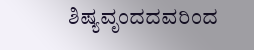ಶಿಷ್ಯವೃಂದದವರಿಂದ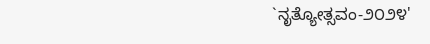`ನೃತ್ಯೋತ್ಸವಂ-೨೦೨೪'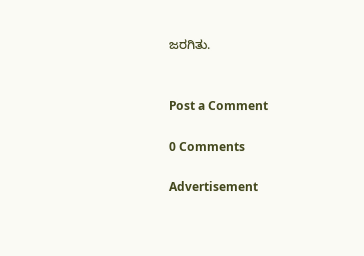ಜರಗಿತು.


Post a Comment

0 Comments

Advertisement